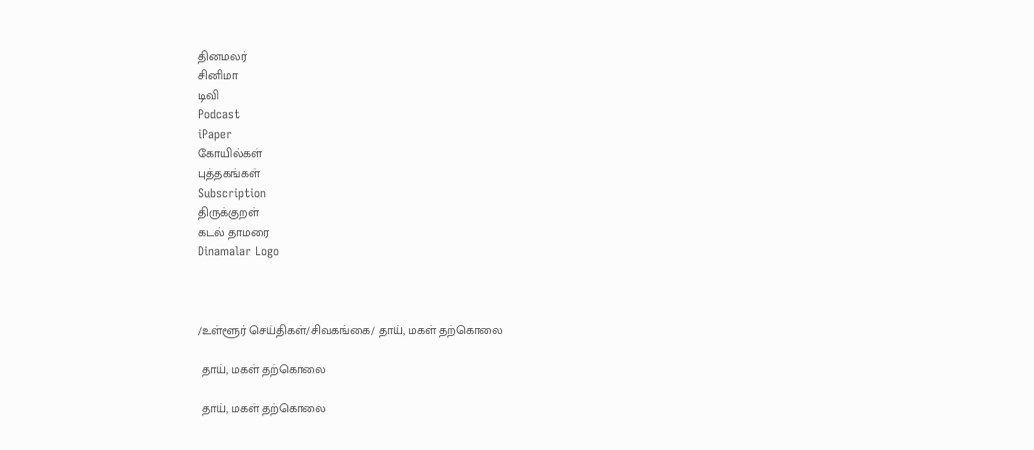தினமலர்
சினிமா
டிவி
Podcast
iPaper
கோயில்கள்
புத்தகங்கள்
Subscription
திருக்குறள்
கடல் தாமரை
Dinamalar Logo



/உள்ளூர் செய்திகள்/சிவகங்கை/ தாய், மகள் தற்கொலை

 தாய், மகள் தற்கொலை

 தாய், மகள் தற்கொலை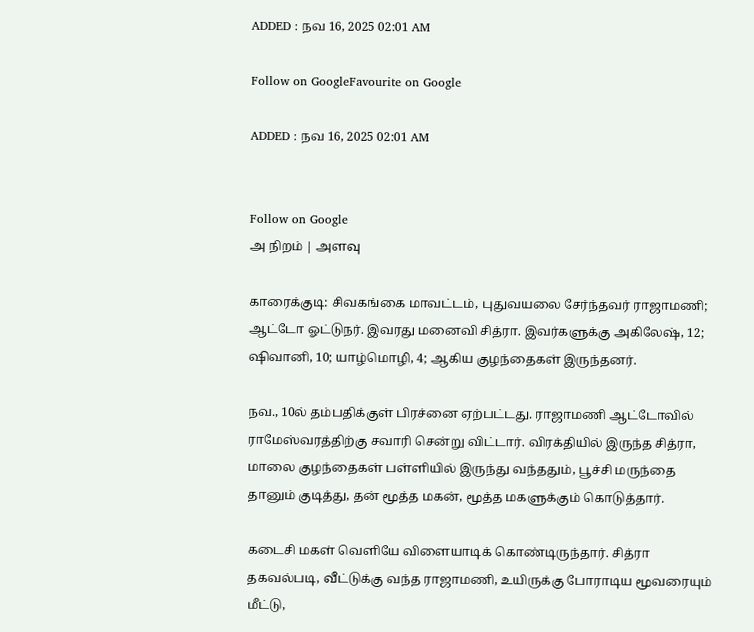ADDED : நவ 16, 2025 02:01 AM

Follow on GoogleFavourite on Google

ADDED : நவ 16, 2025 02:01 AM


Follow on Google
அ நிறம் | அளவு

காரைக்குடி: சிவகங்கை மாவட்டம், புதுவயலை சேர்ந்தவர் ராஜாமணி; ஆட்டோ ஓட்டுநர். இவரது மனைவி சித்ரா. இவர்களுக்கு அகிலேஷ், 12; ஷிவானி, 10; யாழ்மொழி, 4; ஆகிய குழந்தைகள் இருந்தனர்.

நவ., 10ல் தம்பதிக்குள் பிரச்னை ஏற்பட்டது. ராஜாமணி ஆட்டோவில் ராமேஸ்வரத்திற்கு சவாரி சென்று விட்டார். விரக்தியில் இருந்த சித்ரா, மாலை குழந்தைகள் பள்ளியில் இருந்து வந்ததும், பூச்சி மருந்தை தானும் குடித்து, தன் மூத்த மகன், மூத்த மகளுக்கும் கொடுத்தார்.

கடைசி மகள் வெளியே விளையாடிக் கொண்டிருந்தார். சித்ரா தகவல்படி, வீட்டுக்கு வந்த ராஜாமணி, உயிருக்கு போராடிய மூவரையும் மீட்டு,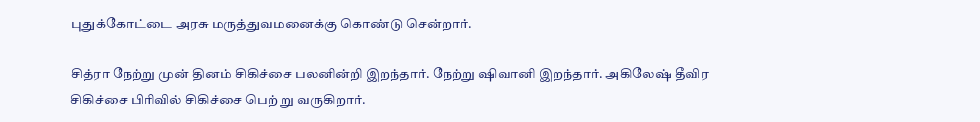புதுக்கோட்டை அரசு மருத்துவமனைக்கு கொண்டு சென்றார்.

சித்ரா நேற்று முன் தினம் சிகிச்சை பலனின்றி இறந்தார். நேற்று ஷிவானி இறந்தார். அகிலேஷ் தீவிர சிகிச்சை பிரிவில் சிகிச்சை பெற் று வருகிறார்.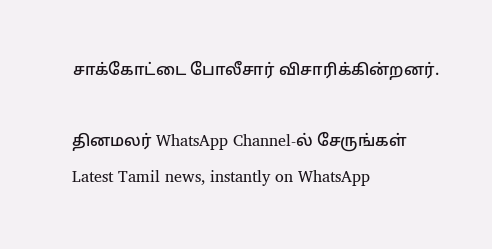சாக்கோட்டை போலீசார் விசாரிக்கின்றனர்.

தினமலர் WhatsApp Channel-ல் சேருங்கள்
Latest Tamil news, instantly on WhatsApp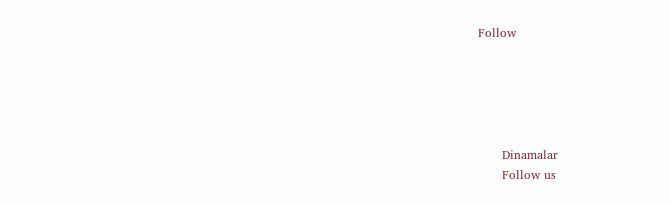Follow





      Dinamalar
      Follow us